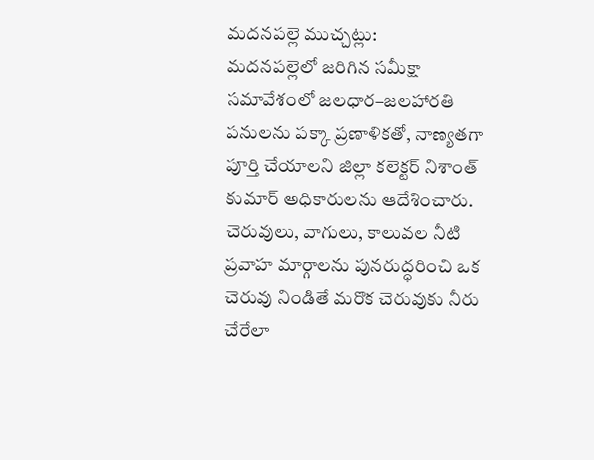మదనపల్లె ముచ్చట్లు:
మదనపల్లెలో జరిగిన సమీక్షా సమావేశంలో జలధార–జలహారతి పనులను పక్కా ప్రణాళికతో, నాణ్యతగా పూర్తి చేయాలని జిల్లా కలెక్టర్ నిశాంత్ కుమార్ అధికారులను ఆదేశించారు. చెరువులు, వాగులు, కాలువల నీటి ప్రవాహ మార్గాలను పునరుద్ధరించి ఒక చెరువు నిండితే మరొక చెరువుకు నీరు చేరేలా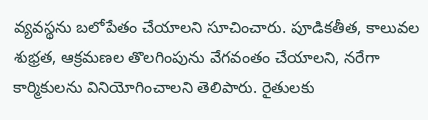వ్యవస్థను బలోపేతం చేయాలని సూచించారు. పూడికతీత, కాలువల శుభ్రత, ఆక్రమణల తొలగింపును వేగవంతం చేయాలని, నరేగా కార్మికులను వినియోగించాలని తెలిపారు. రైతులకు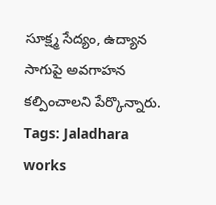సూక్ష్మ సేద్యం, ఉద్యాన సాగుపై అవగాహన కల్పించాలని పేర్కొన్నారు.
Tags: Jaladhara works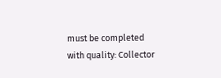must be completed with quality: Collector